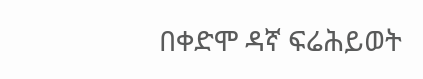በቀድሞ ዳኛ ፍሬሕይወት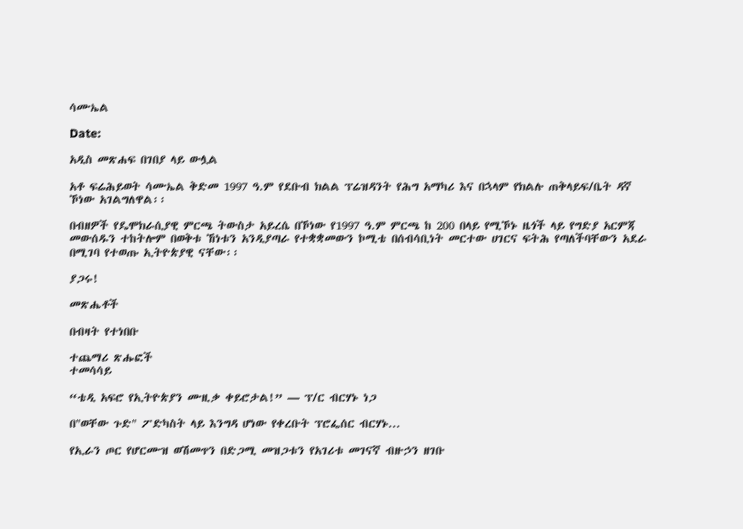ሳሙኤል

Date:

አዲስ መጽሐፍ በገበያ ላይ ውሏል

አቶ ፍሬሕይወት ሳሙኤል ቅድመ 1997 ዓ.ም የደቡብ ክልል ፕሬዝዳንት የሕግ አማካሪ እና በኋላም የክልሉ ጠቅላይፍ/ቤት ዳኛ ኾነው አገልግለዋል፡፡

በብዘዎች የዴሞክራሲያዊ ምርጫ ትውስታ አይረሴ በኾነው የ1997 ዓ.ም ምርጫ ከ 200 በላይ የሚኾኑ ዜጎች ላይ የግድያ አርምጃ መውሰዱን ተከትሎም በወቅቱ ኸነቱን አንዲያጣራ የተቋቋመውን ኮሚቴ በሰብሳቢነት መርተው ሀገርና ፍትሕ የጣለችባቸውን አደራ በሚገባ የተወጡ ኢትዮጵያዊ ናቸው፡፡

ያጋሩ!

መጽሔቶች

በብዛት የተነበቡ

ተጨማሪ ጽሑፎች
ተመሳሳይ

“ቴዲ አፍሮ የኢትዮጵያን ሙዚቃ ቀይሮታል!” — ፕ/ር ብርሃኑ ነጋ

በ"ወቸው ጉድ" ፖድካስት ላይ እንግዳ ሆነው የቀረቡት ፕሮፌሰር ብርሃኑ...

የኢራን ጦር የሆርሙዝ ወሽመጥን በድጋሚ መዝጋቱን የአገሪቱ መገናኛ ብዙኃን ዘገቡ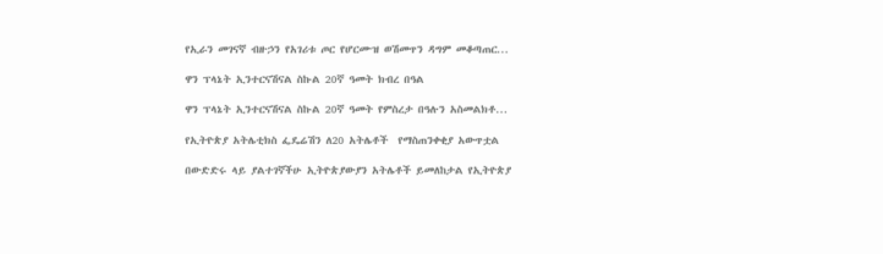የኢራን መገናኛ ብዙኃን የአገሪቱ ጦር የሆርሙዝ ወሽመጥን ዳግም መቆጣጠር...

ዋን ፕላኔት ኢንተርናሽናል ስኩል 20ኛ ዓመት ክብረ በዓል

ዋን ፕላኔት ኢንተርናሽናል ስኩል 20ኛ ዓመት የምስረታ በዓሉን አስመልክቶ...

የኢትዮጵያ አትሌቲክስ ፌዴሬሽን ለ20 አትሌቶች  የማስጠንቀቂያ አውጥቷል

በውድድሩ ላይ ያልተገኛችሁ ኢትዮጵያውያን አትሌቶች ይመለከታል የኢትዮጵያ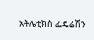አትሌቲክስ ፌዴሬሽን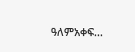ዓለምአቀፍ...